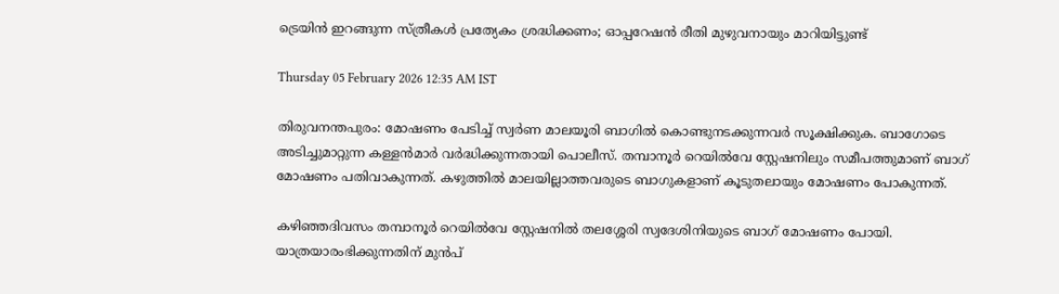ട്രെയിന്‍ ഇറങ്ങുന്ന സ്ത്രീകള്‍ പ്രത്യേകം ശ്രദ്ധിക്കണം; ഓപ്പറേഷന്‍ രീതി മുഴുവനായും മാറിയിട്ടുണ്ട്

Thursday 05 February 2026 12:35 AM IST

തിരുവനന്തപുരം: മോഷണം പേടിച്ച് സ്വര്‍ണ മാലയൂരി ബാഗില്‍ കൊണ്ടുനടക്കുന്നവര്‍ സൂക്ഷിക്കുക. ബാഗോടെ അടിച്ചുമാറ്റുന്ന കള്ളന്‍മാര്‍ വര്‍ദ്ധിക്കുന്നതായി പൊലീസ്. തമ്പാനൂര്‍ റെയില്‍വേ സ്റ്റേഷനിലും സമീപത്തുമാണ് ബാഗ് മോഷണം പതിവാകുന്നത്. കഴുത്തില്‍ മാലയില്ലാത്തവരുടെ ബാഗുകളാണ് കൂടുതലായും മോഷണം പോകുന്നത്.

കഴിഞ്ഞദിവസം തമ്പാനൂര്‍ റെയില്‍വേ സ്റ്റേഷനില്‍ തലശ്ശേരി സ്വദേശിനിയുടെ ബാഗ് മോഷണം പോയി. യാത്രയാരംഭിക്കുന്നതിന് മുന്‍പ്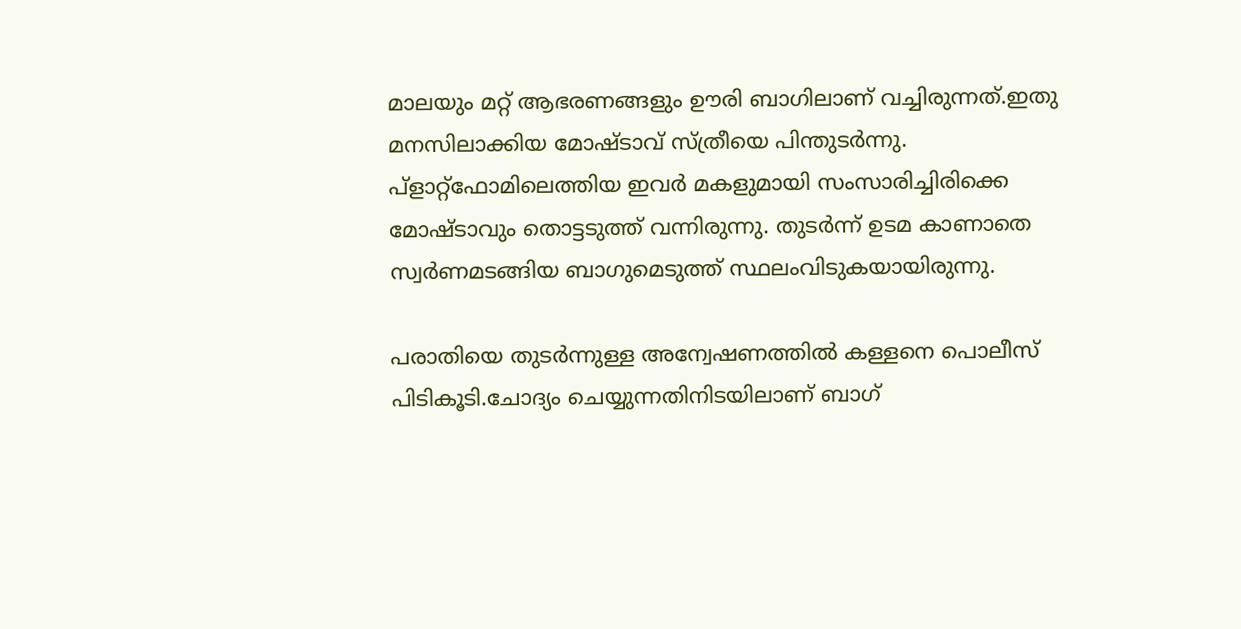മാലയും മറ്റ് ആഭരണങ്ങളും ഊരി ബാഗിലാണ് വച്ചിരുന്നത്.ഇതു മനസിലാക്കിയ മോഷ്ടാവ് സ്ത്രീയെ പിന്തുടര്‍ന്നു. പ്‌ളാറ്റ്ഫോമിലെത്തിയ ഇവര്‍ മകളുമായി സംസാരിച്ചിരിക്കെ മോഷ്ടാവും തൊട്ടടുത്ത് വന്നിരുന്നു. തുടര്‍ന്ന് ഉടമ കാണാതെ സ്വര്‍ണമടങ്ങിയ ബാഗുമെടുത്ത് സ്ഥലംവിടുകയായിരുന്നു.

പരാതിയെ തുടര്‍ന്നുള്ള അന്വേഷണത്തില്‍ കള്ളനെ പൊലീസ് പിടികൂടി.ചോദ്യം ചെയ്യുന്നതിനിടയിലാണ് ബാഗ്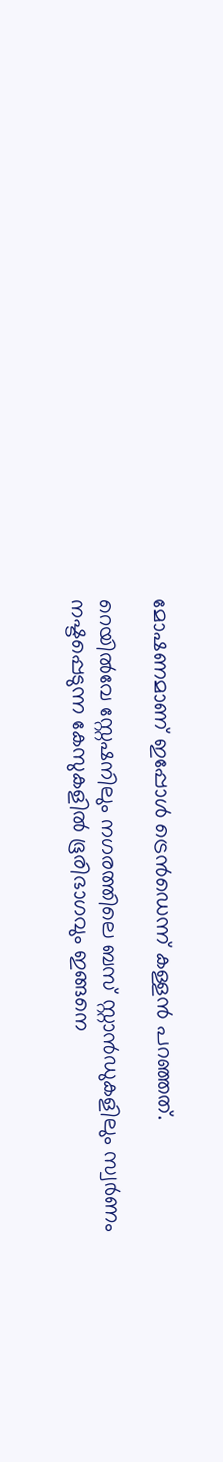മോഷണമാണ് ഇപ്പോള്‍ ട്രെന്‍ഡെന്ന് കള്ളന്‍ പറഞ്ഞത്.

റെയില്‍വേ സ്റ്റേഷനിലും നഗരത്തിലെ ബസ് സ്റ്റാന്‍ഡുകളിലും സ്വര്‍ണം നഷ്ടപ്പെടുന്ന കേസുകളില്‍ ഭൂരിഭാഗവും ഇങ്ങനെ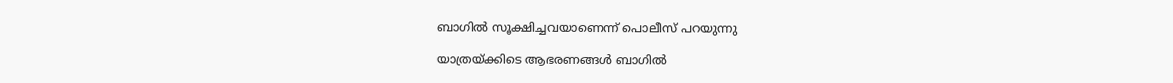ബാഗില്‍ സൂക്ഷിച്ചവയാണെന്ന് പൊലീസ് പറയുന്നു

യാത്രയ്ക്കിടെ ആഭരണങ്ങള്‍ ബാഗില്‍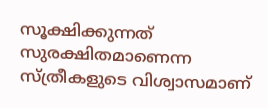സൂക്ഷിക്കുന്നത് സുരക്ഷിതമാണെന്ന സ്ത്രീകളുടെ വിശ്വാസമാണ്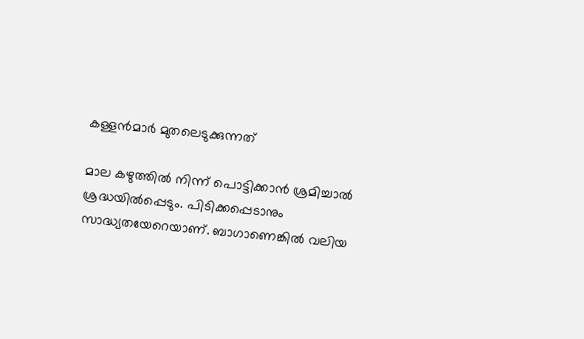കള്ളന്‍മാര്‍ മുതലെടുക്കുന്നത്

മാല കഴുത്തില്‍ നിന്ന് പൊട്ടിക്കാന്‍ ശ്രമിച്ചാല്‍ ശ്രദ്ധയില്‍പ്പെടും. പിടിക്കപ്പെടാനും സാദ്ധ്യതയേറെയാണ്. ബാഗാണെങ്കില്‍ വലിയ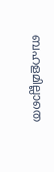ബഹളമില്ലാതെ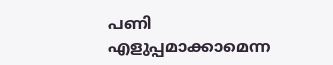പണി എളുപ്പമാക്കാമെന്ന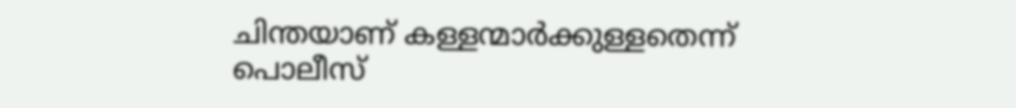ചിന്തയാണ് കള്ളന്മാര്‍ക്കുള്ളതെന്ന് പൊലീസ്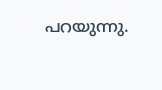പറയുന്നു.